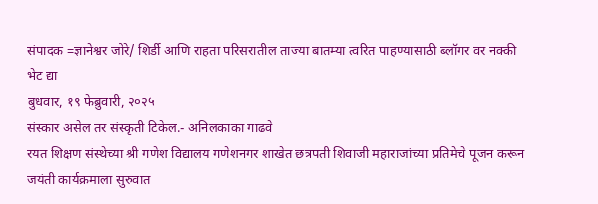संपादक =ज्ञानेश्वर जोरे/ शिर्डी आणि राहता परिसरातील ताज्या बातम्या त्वरित पाहण्यासाठी ब्लॉगर वर नक्की भेट द्या
बुधवार, १९ फेब्रुवारी, २०२५
संस्कार असेल तर संस्कृती टिकेल.- अनिलकाका गाढवे
रयत शिक्षण संस्थेच्या श्री गणेश विद्यालय गणेशनगर शाखेत छत्रपती शिवाजी महाराजांच्या प्रतिमेचे पूजन करून जयंती कार्यक्रमाला सुरुवात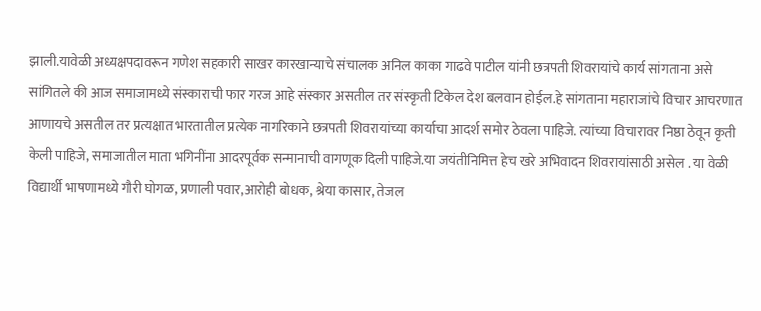झाली.यावेळी अध्यक्षपदावरून गणेश सहकारी साखर कारखान्याचे संचालक अनिल काका गाढवे पाटील यांनी छत्रपती शिवरायांचे कार्य सांगताना असे सांगितले की आज समाजामध्ये संस्काराची फार गरज आहे संस्कार असतील तर संस्कृती टिकेल देश बलवान होईल.हे सांगताना महाराजांचे विचार आचरणात आणायचे असतील तर प्रत्यक्षात भारतातील प्रत्येक नागरिकाने छत्रपती शिवरायांच्या कार्याचा आदर्श समोर ठेवला पाहिजे. त्यांच्या विचारावर निष्ठा ठेवून कृती केली पाहिजे, समाजातील माता भगिनींना आदरपूर्वक सन्मानाची वागणूक दिली पाहिजे.या जयंतीनिमित्त हेच खरे अभिवादन शिवरायांसाठी असेल . या वेळी विद्यार्थी भाषणामध्ये गौरी घोगळ, प्रणाली पवार,आरोही बोधक, श्रेया कासार, तेजल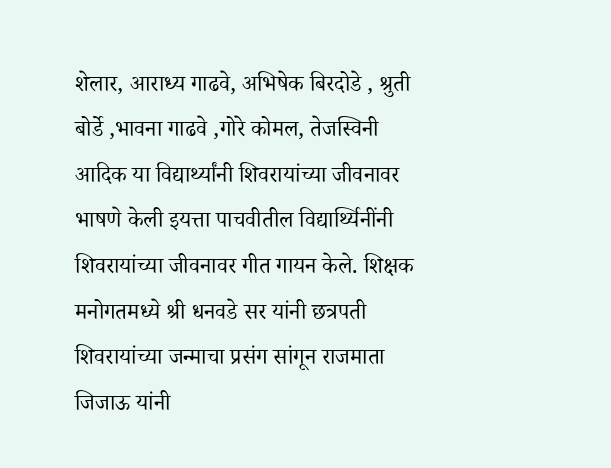शेलार, आराध्य गाढवे, अभिषेक बिरदोडे , श्रुती बोर्डे ,भावना गाढवे ,गोरे कोमल, तेजस्विनी आदिक या विद्यार्थ्यांनी शिवरायांच्या जीवनावर भाषणे केली इयत्ता पाचवीतील विद्यार्थ्यिनींनी शिवरायांच्या जीवनावर गीत गायन केले. शिक्षक मनोगतमध्ये श्री धनवडे सर यांनी छत्रपती शिवरायांच्या जन्माचा प्रसंग सांगून राजमाता जिजाऊ यांनी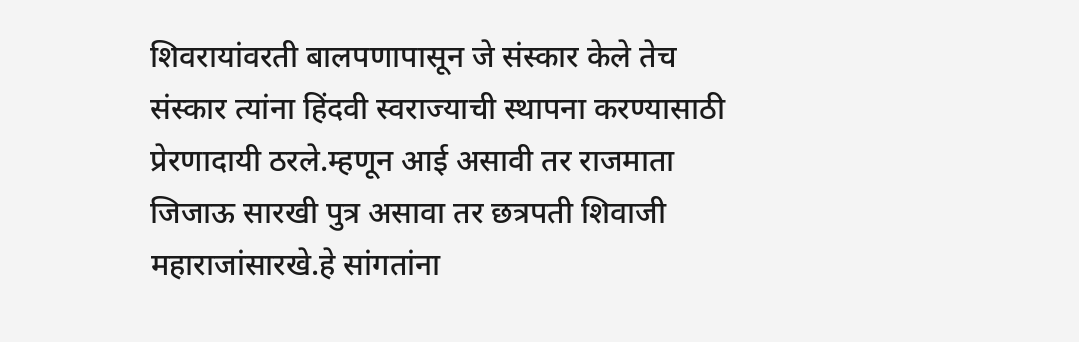शिवरायांवरती बालपणापासून जे संस्कार केले तेच संस्कार त्यांना हिंदवी स्वराज्याची स्थापना करण्यासाठी प्रेरणादायी ठरले.म्हणून आई असावी तर राजमाता जिजाऊ सारखी पुत्र असावा तर छत्रपती शिवाजी महाराजांसारखे.हे सांगतांना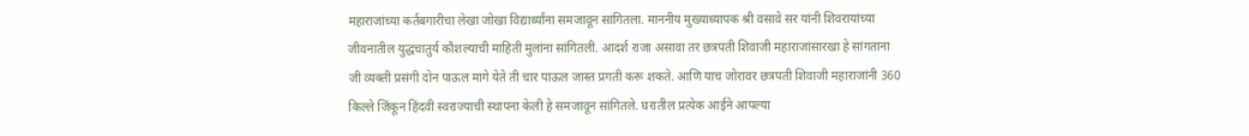महाराजांच्या कर्तबगारीचा लेखा जोखा विद्यार्थ्यांना समजावून सांगितला. माननीय मुख्याध्यापक श्री वसावे सर यांनी शिवरायांच्या जीवनातील युद्धचातुर्य कौशल्याची माहिती मुलांना सांगितली. आदर्श राजा असावा तर छत्रपती शिवाजी महाराजांसारखा हे सांगताना जी व्यक्ती प्रसंगी दोन पाऊल मागे येते ती चार पाऊल जास्त प्रगती करू शकते. आणि याच जोरावर छत्रपती शिवाजी महाराजांनी 360 किल्ले जिंकून हिंदवी स्वराज्याची स्थापना केली हे समजावून सांगितले. घरातील प्रत्येक आईने आपल्या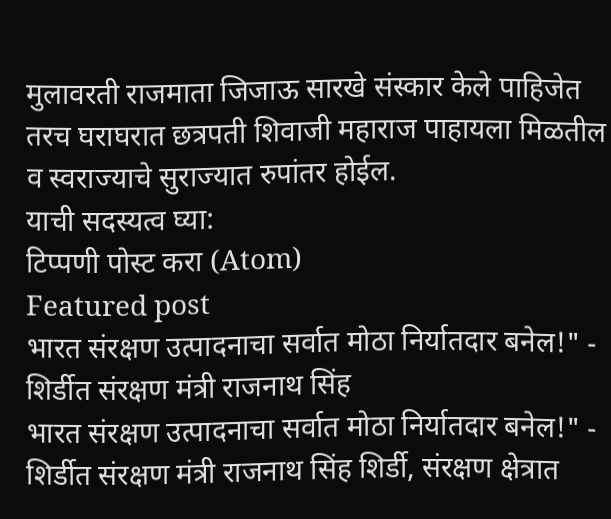मुलावरती राजमाता जिजाऊ सारखे संस्कार केले पाहिजेत तरच घराघरात छत्रपती शिवाजी महाराज पाहायला मिळतील व स्वराज्याचे सुराज्यात रुपांतर होईल.
याची सदस्यत्व घ्या:
टिप्पणी पोस्ट करा (Atom)
Featured post
भारत संरक्षण उत्पादनाचा सर्वात मोठा निर्यातदार बनेल!" - शिर्डीत संरक्षण मंत्री राजनाथ सिंह
भारत संरक्षण उत्पादनाचा सर्वात मोठा निर्यातदार बनेल!" - शिर्डीत संरक्षण मंत्री राजनाथ सिंह शिर्डी, संरक्षण क्षेत्रात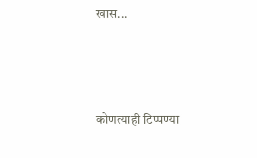खास...



कोणत्याही टिप्पण्या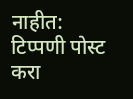नाहीत:
टिप्पणी पोस्ट करा